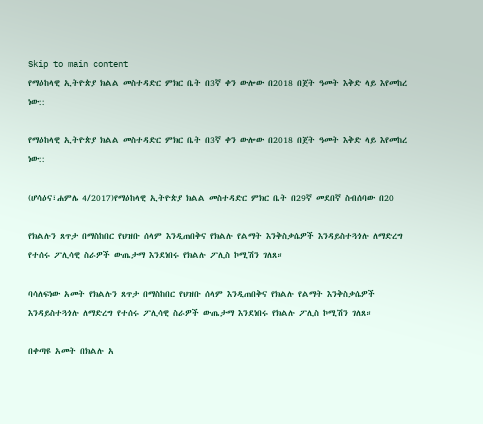Skip to main content
የማዕከላዊ ኢትዮጵያ ክልል መስተዳድር ምክር ቤት በ3ኛ ቀን ውሎው በ2018 በጀት ዓመት እቅድ ላይ እየመከረ ነው::

የማዕከላዊ ኢትዮጵያ ክልል መስተዳድር ምክር ቤት በ3ኛ ቀን ውሎው በ2018 በጀት ዓመት እቅድ ላይ እየመከረ ነው::

(ሆሳዕና፣ሐምሌ 4/2017)የማዕከላዊ ኢትዮጵያ ክልል መስተዳድር ምክር ቤት በ29ኛ መደበኛ ስብሰባው በ20

የክልሉን ጸጥታ በማስከበር የህዝቡ ሰላም እንዲጠበቅና የክልሉ የልማት እንቅስቃሴዎች እንዳይስተጓጎሉ ለማድረግ የተሰሩ ፖሊሳዊ ስራዎች ውጤታማ እንደነበሩ የክልሉ ፖሊስ ኮሚሽን ገለጸ።

ባሳለፍነው አመት የክልሉን ጸጥታ በማስከበር የህዝቡ ሰላም እንዲጠበቅና የክልሉ የልማት እንቅስቃሴዎች እንዳይስተጓጎሉ ለማድረግ የተሰሩ ፖሊሳዊ ስራዎች ውጤታማ እንደነበሩ የክልሉ ፖሊስ ኮሚሽን ገለጸ።

በቀጣዩ አመት በክልሉ አ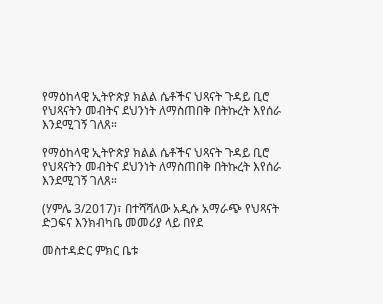የማዕከላዊ ኢትዮጵያ ክልል ሴቶችና ህጻናት ጉዳይ ቢሮ የህጻናትን መብትና ደህንነት ለማስጠበቅ በትኩረት እየሰራ እንደሚገኝ ገለጸ።

የማዕከላዊ ኢትዮጵያ ክልል ሴቶችና ህጻናት ጉዳይ ቢሮ የህጻናትን መብትና ደህንነት ለማስጠበቅ በትኩረት እየሰራ እንደሚገኝ ገለጸ።

(ሃምሌ 3/2017)፣ በተሻሻለው አዲሱ አማራጭ የህጻናት ድጋፍና እንክብካቤ መመሪያ ላይ በየደ

መስተዳድር ምክር ቤቱ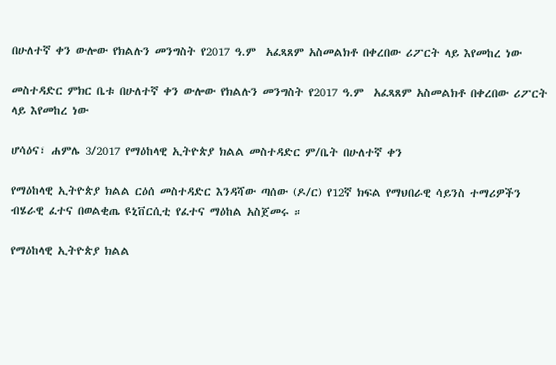በሁለተኛ ቀን ውሎው የክልሉን መንግስት የ2017 ዓ.ም  አፈጻጸም አስመልክቶ በቀረበው ሪፖርት ላይ እየመከረ ነው

መስተዳድር ምክር ቤቱ በሁለተኛ ቀን ውሎው የክልሉን መንግስት የ2017 ዓ.ም  አፈጻጸም አስመልክቶ በቀረበው ሪፖርት ላይ እየመከረ ነው

ሆሳዕና፣ ሐምሌ 3/2017 የማዕከላዊ ኢትዮጵያ ክልል መስተዳድር ም/ቤት በሁለተኛ ቀን

የማዕከላዊ ኢትዮጵያ ክልል ርዕሰ መስተዳድር እንዳሻው ጣሰው (ዶ/ር) የ12ኛ ክፍል የማህበራዊ ሳይንስ ተማሪዎችን ብሄራዊ ፈተና በወልቂጤ ዩኒቨርሲቲ የፈተና ማዕከል አስጀመሩ ።

የማዕከላዊ ኢትዮጵያ ክልል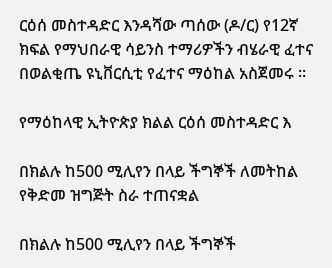ርዕሰ መስተዳድር እንዳሻው ጣሰው (ዶ/ር) የ12ኛ ክፍል የማህበራዊ ሳይንስ ተማሪዎችን ብሄራዊ ፈተና በወልቂጤ ዩኒቨርሲቲ የፈተና ማዕከል አስጀመሩ ።

የማዕከላዊ ኢትዮጵያ ክልል ርዕሰ መስተዳድር እ

በክልሉ ከ500 ሚሊየን በላይ ችግኞች ለመትከል የቅድመ ዝግጅት ስራ ተጠናቋል

በክልሉ ከ500 ሚሊየን በላይ ችግኞች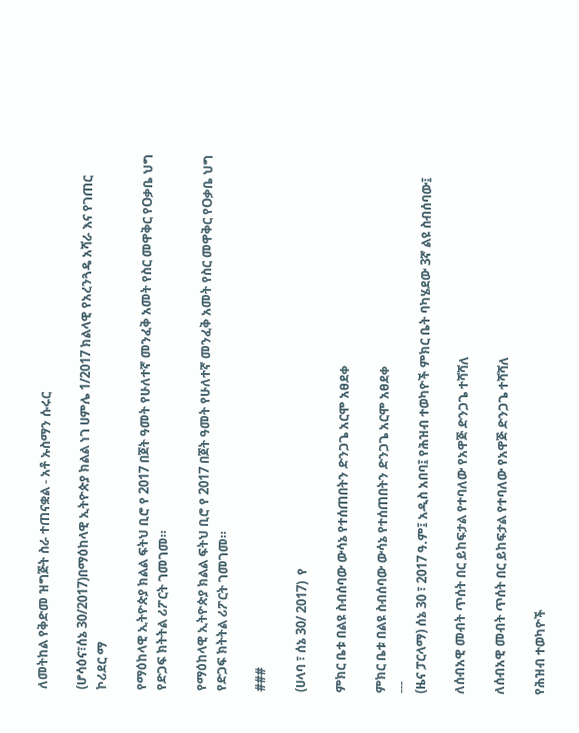ለመትከል የቅድመ ዝግጅት ስራ ተጠናቋል - አቶ ኡስማን ሱሩር

(ሆሳዕና፣ሰኔ 30/2017)በማዕከላዊ ኢትዮጵያ ክልል ነገ ሀምሌ 1/2017 ክልላዊ የአረንጓዴ አሻራ እና የገጠር ኮሪደር ማ

የማዕከላዊ ኢትዮጵያ ክልል ፍትህ ቢሮ የ 2017 በጀት ዓመት የሁለተኛ መንፈቅ አመት የስር መዋቅር የOቃቤ ህግ የድጋፍ ክትትል ሪፖርት ገመገመ።

የማዕከላዊ ኢትዮጵያ ክልል ፍትህ ቢሮ የ 2017 በጀት ዓመት የሁለተኛ መንፈቅ አመት የስር መዋቅር የOቃቤ ህግ የድጋፍ ክትትል ሪፖርት ገመገመ።

###

(ሀላባ ፣ ሰኔ 30/ 2017)  የ

ምክር ቤቱ በልዩ ስብሰባው ውሳኔ የተሰጠበትን ድንጋጌ አርሞ አፀደቀ

ምክር ቤቱ በልዩ ስብሰባው ውሳኔ የተሰጠበትን ድንጋጌ አርሞ አፀደቀ
---
(ዜና ፓርላማ) ሰኔ 30 ፣ 2017 ዓ.ም፤ አዲስ አበባ፤ የሕዝብ ተወካዮች ምክር ቤት ባካሄደው 3ኛ ልዩ ስብሰባው፤

ለሰብአዊ መብት ጥሰት በር ይከፍታል የተባለው የአዋጅ ድንጋጌ ተሻሻለ

ለሰብአዊ መብት ጥሰት በር ይከፍታል የተባለው የአዋጅ ድንጋጌ ተሻሻለ

የሕዝብ ተወካዮች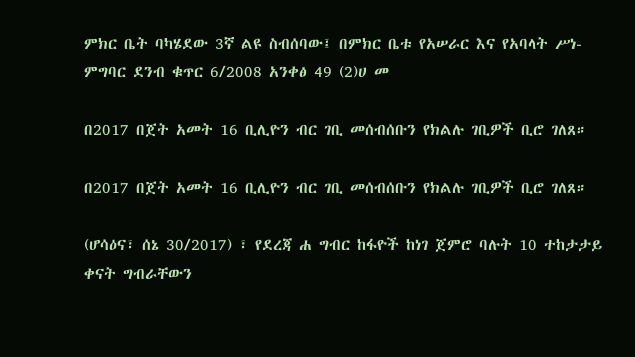ምክር ቤት ባካሄደው 3ኛ ልዩ ስብሰባው፤ በምክር ቤቱ የአሠራር እና የአባላት ሥነ-ምግባር ደንብ ቁጥር 6/2008 አንቀፅ 49 (2)ሀ መ

በ2017 በጀት አመት 16 ቢሊዮን ብር ገቢ መሰብሰቡን የክልሉ ገቢዎች ቢሮ ገለጸ።

በ2017 በጀት አመት 16 ቢሊዮን ብር ገቢ መሰብሰቡን የክልሉ ገቢዎች ቢሮ ገለጸ።

(ሆሳዕና፣ ሰኔ 30/2017) ፣ የደረጃ ሐ ግብር ከፋዮች ከነገ ጀምሮ ባሉት 10 ተከታታይ ቀናት ግብራቸውን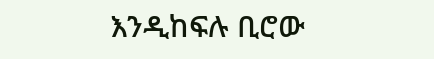እንዲከፍሉ ቢሮው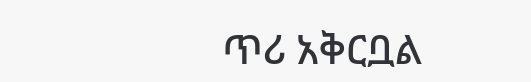ጥሪ አቅርቧል